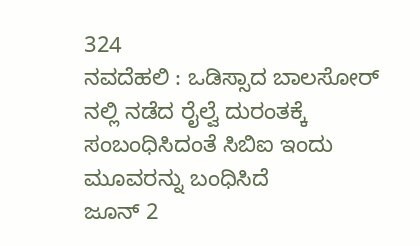324
ನವದೆಹಲಿ : ಒಡಿಸ್ಸಾದ ಬಾಲಸೋರ್ ನಲ್ಲಿ ನಡೆದ ರೈಲ್ವೆ ದುರಂತಕ್ಕೆ ಸಂಬಂಧಿಸಿದಂತೆ ಸಿಬಿಐ ಇಂದು ಮೂವರನ್ನು ಬಂಧಿಸಿದೆ
ಜೂನ್ 2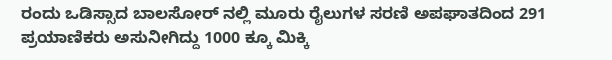ರಂದು ಒಡಿಸ್ಸಾದ ಬಾಲಸೋರ್ ನಲ್ಲಿ ಮೂರು ರೈಲುಗಳ ಸರಣಿ ಅಪಘಾತದಿಂದ 291 ಪ್ರಯಾಣಿಕರು ಅಸುನೀಗಿದ್ದು 1000 ಕ್ಕೂ ಮಿಕ್ಕಿ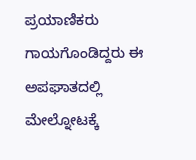ಪ್ರಯಾಣಿಕರು ಗಾಯಗೊಂಡಿದ್ದರು ಈ ಅಪಘಾತದಲ್ಲಿ ಮೇಲ್ನೋಟಕ್ಕೆ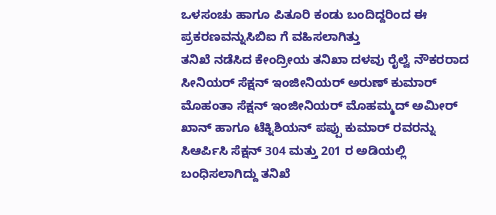ಒಳಸಂಚು ಹಾಗೂ ಪಿತೂರಿ ಕಂಡು ಬಂದಿದ್ದರಿಂದ ಈ ಪ್ರಕರಣವನ್ನುಸಿಬಿಐ ಗೆ ವಹಿಸಲಾಗಿತ್ತು
ತನಿಖೆ ನಡೆಸಿದ ಕೇಂದ್ರೀಯ ತನಿಖಾ ದಳವು ರೈಲ್ವೆ ನೌಕರರಾದ ಸೀನಿಯರ್ ಸೆಕ್ಷನ್ ಇಂಜೀನಿಯರ್ ಅರುಣ್ ಕುಮಾರ್ ಮೊಹಂತಾ ಸೆಕ್ಷನ್ ಇಂಜೀನಿಯರ್ ಮೊಹಮ್ಮದ್ ಅಮೀರ್ ಖಾನ್ ಹಾಗೂ ಟೆಕ್ನಿಶಿಯನ್ ಪಪ್ಪು ಕುಮಾರ್ ರವರನ್ನು ಸಿಆರ್ಪಿಸಿ ಸೆಕ್ಷನ್ 304 ಮತ್ತು 201 ರ ಅಡಿಯಲ್ಲಿ ಬಂಧಿಸಲಾಗಿದ್ದು ತನಿಖೆ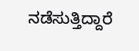ನಡೆಸುತ್ತಿದ್ದಾರೆ